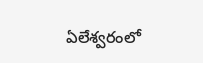ఏలేశ్వరంలో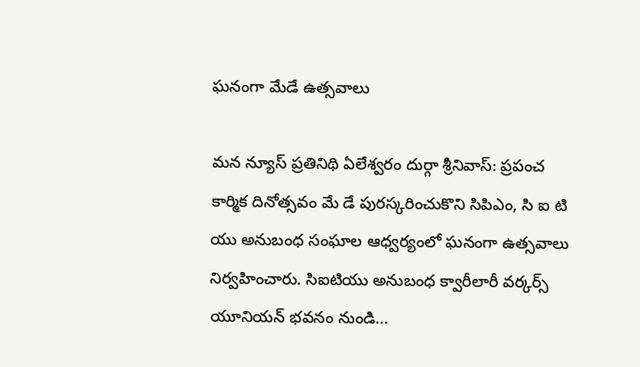ఘనంగా మేడే ఉత్సవాలు

మన న్యూస్ ప్రతినిథి ఏలేశ్వరం దుర్గా శ్రీనివాస్: ప్రపంచ కార్మిక దినోత్సవం మే డే పురస్కరించుకొని సిపిఎం, సి ఐ టి యు అనుబంధ సంఘాల ఆధ్వర్యంలో ఘనంగా ఉత్సవాలు నిర్వహించారు. సిఐటియు అనుబంధ క్వారీలారీ వర్కర్స్ యూనియన్ భవనం నుండి…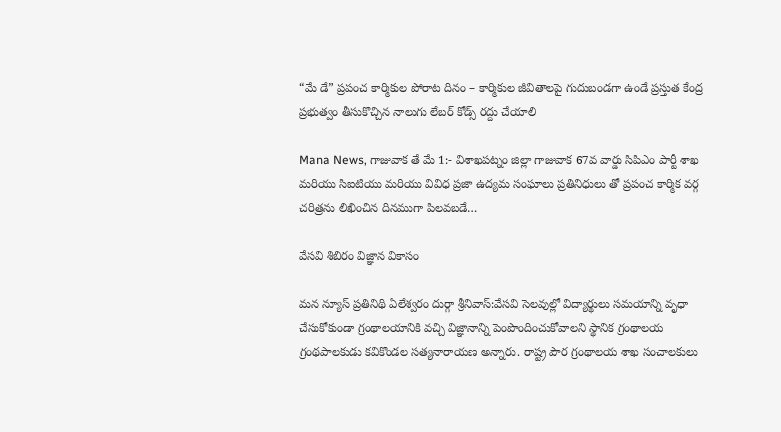“మే డే” ప్రపంచ కార్మికుల పోరాట దినం – కార్మికుల జీవితాలపై గుదుబండగా ఉండే ప్రస్తుత కేంద్ర ప్రభుత్వం తీసుకొచ్చిన నాలుగు లేబర్ కోడ్స్ రద్దు చేయాలి

Mana News, గాజువాక తే మే 1:- విశాఖపట్నం జిల్లా గాజువాక 67వ వార్డు సిపిఎం పార్టీ శాఖ మరియు సిఐటియు మరియు వివిధ ప్రజా ఉద్యమ సంఘాలు ప్రతినిధులు తో ప్రపంచ కార్మిక వర్గ చరిత్రను లిఖించిన దినముగా పిలవబడే…

వేసవి శిబిరం విజ్ఞాన వికాసం

మన న్యూస్ ప్రతినిథి ఏలేశ్వరం దుర్గా శ్రీనివాస్:వేసవి సెలవుల్లో విద్యార్థులు సమయాన్ని వృధా చేసుకోకుండా గ్రంథాలయానికి వచ్చి విజ్ఞానాన్ని పెంపొందించుకోవాలని స్థానిక గ్రంథాలయ గ్రంథపాలకుడు కవికొండల సత్యనారాయణ అన్నారు. రాష్ట్ర పౌర గ్రంథాలయ శాఖ సంచాలకులు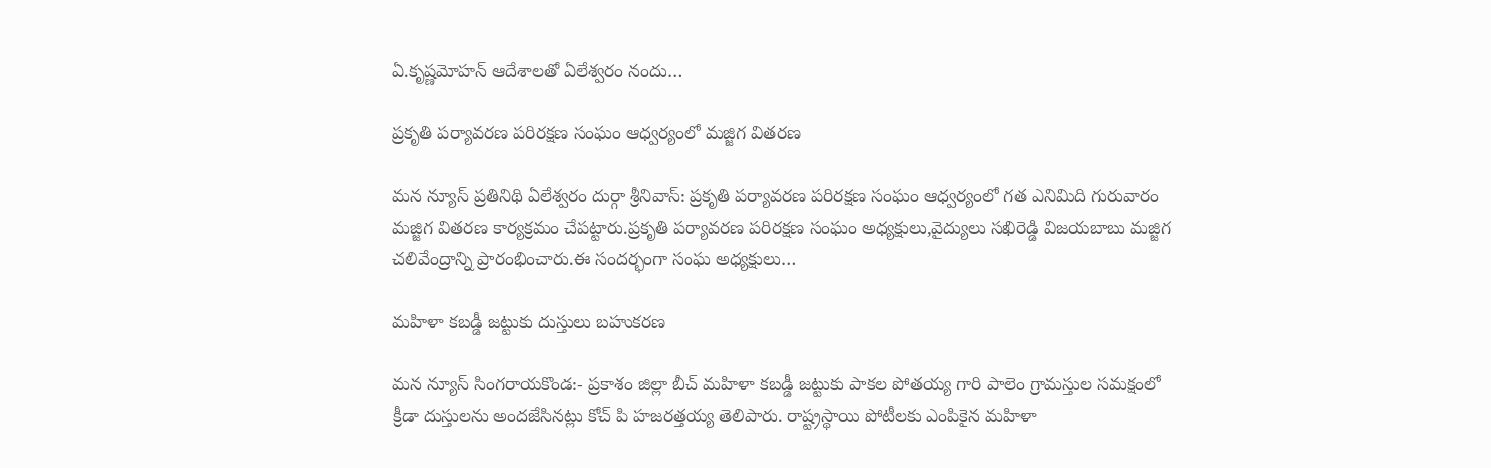ఏ.కృష్ణమోహన్ ఆదేశాలతో ఏలేశ్వరం నందు…

ప్రకృతి పర్యావరణ పరిరక్షణ సంఘం ఆధ్వర్యంలో మజ్జిగ వితరణ

మన న్యూస్ ప్రతినిథి ఏలేశ్వరం దుర్గా శ్రీనివాస్: ప్రకృతి పర్యావరణ పరిరక్షణ సంఘం ఆధ్వర్యంలో గత ఎనిమిది గురువారం మజ్జిగ వితరణ కార్యక్రమం చేపట్టారు.ప్రకృతి పర్యావరణ పరిరక్షణ సంఘం అధ్యక్షులు,వైద్యులు సఖిరెడ్డి విజయబాబు మజ్జిగ చలివేంద్రాన్ని ప్రారంభించారు.ఈ సందర్భంగా సంఘ అధ్యక్షులు…

మహిళా కబడ్డీ జట్టుకు దుస్తులు బహుకరణ

మన న్యూస్ సింగరాయకొండ:- ప్రకాశం జిల్లా బీచ్ మహిళా కబడ్డీ జట్టుకు పాకల పోతయ్య గారి పాలెం గ్రామస్తుల సమక్షంలో క్రీడా దుస్తులను అందజేసినట్లు కోచ్ పి హజరత్తయ్య తెలిపారు. రాష్ట్రస్థాయి పోటీలకు ఎంపికైన మహిళా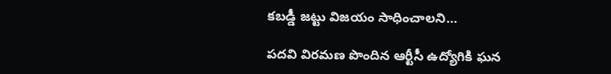కబడ్డీ జట్టు విజయం సాధించాలని…

పదవి విరమణ పొందిన ఆర్టీసీ ఉద్యోగికి ఘన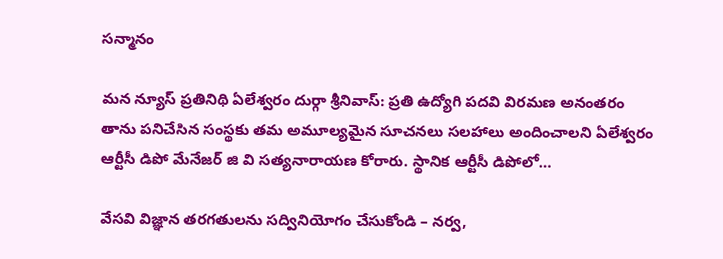సన్మానం

మన న్యూస్ ప్రతినిథి ఏలేశ్వరం దుర్గా శ్రీనివాస్: ప్రతి ఉద్యోగి పదవి విరమణ అనంతరం తాను పనిచేసిన సంస్థకు తమ అమూల్యమైన సూచనలు సలహాలు అందించాలని ఏలేశ్వరం ఆర్టీసీ డిపో మేనేజర్ జి వి సత్యనారాయణ కోరారు. స్థానిక ఆర్టీసీ డిపోలో…

వేసవి విజ్ఞాన తరగతులను సద్వినియోగం చేసుకోండి – నర్వ,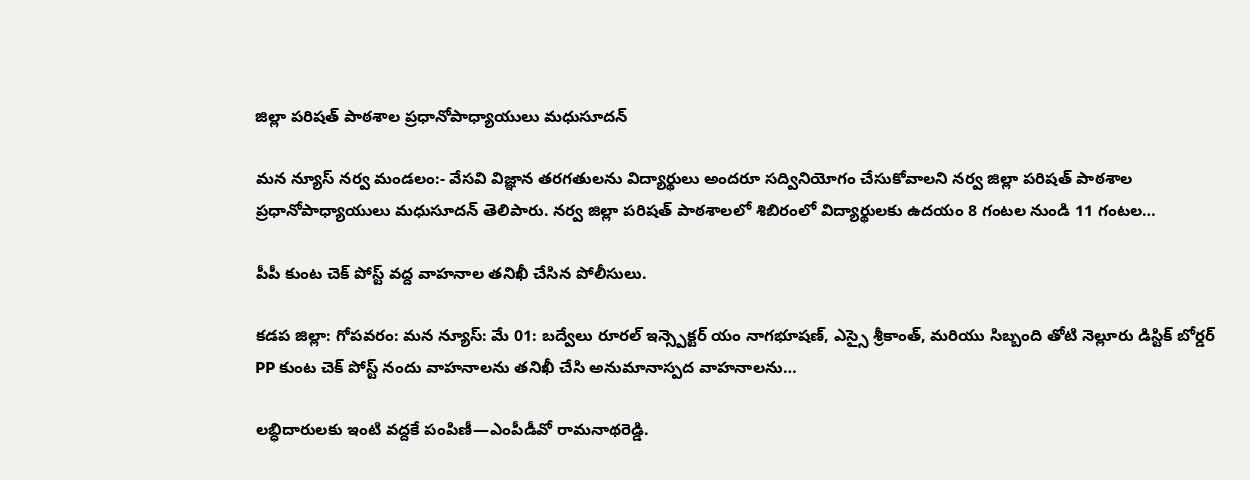జిల్లా పరిషత్ పాఠశాల ప్రధానోపాధ్యాయులు మధుసూదన్

మన న్యూస్ నర్వ మండలం:- వేసవి విజ్ఞాన తరగతులను విద్యార్థులు అందరూ సద్వినియోగం చేసుకోవాలని నర్వ జిల్లా పరిషత్ పాఠశాల ప్రధానోపాధ్యాయులు మధుసూదన్ తెలిపారు. నర్వ జిల్లా పరిషత్ పాఠశాలలో శిబిరంలో విద్యార్థులకు ఉదయం 8 గంటల నుండి 11 గంటల…

పీపీ కుంట చెక్ పోస్ట్ వద్ద వాహనాల తనిఖీ చేసిన పోలీసులు.

కడప జిల్లా: గోపవరం: మన న్యూస్: మే 01: బద్వేలు రూరల్ ఇన్స్పెక్టర్ యం నాగభూషణ్, ఎస్సై శ్రీకాంత్, మరియు సిబ్బంది తోటి నెల్లూరు డిస్టిక్ బోర్డర్ PP కుంట చెక్ పోస్ట్ నందు వాహనాలను తనిఖీ చేసి అనుమానాస్పద వాహనాలను…

లబ్ధిదారులకు ఇంటి వద్దకే పంపిణీ—ఎంపీడీవో రామనాథరెడ్డి.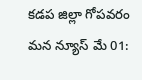కడప జిల్లా గోపవరం మన న్యూస్ మే 01: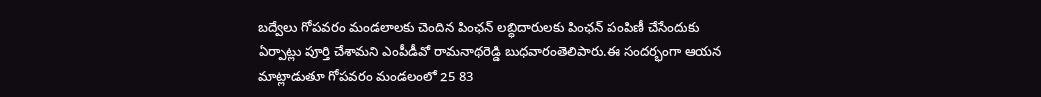బద్వేలు గోపవరం మండలాలకు చెందిన పింఛన్ లబ్ధిదారులకు పింఛన్ పంపిణీ చేసేందుకు ఏర్పాట్లు పూర్తి చేశామని ఎంపీడీవో రామనాథరెడ్డి బుధవారంతెలిపారు.ఈ సందర్భంగా ఆయన మాట్లాడుతూ గోపవరం మండలంలో 25 83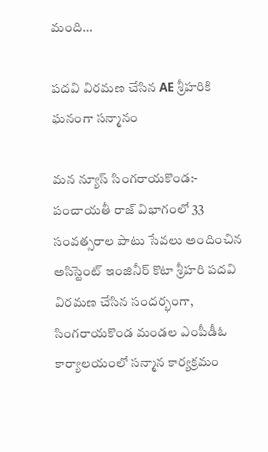మంది…

పదవి విరమణ చేసిన AE శ్రీహరికి ఘనంగా సన్మానం

మన న్యూస్ సింగరాయకొండ:- పంచాయతీ రాజ్ విభాగంలో 33 సంవత్సరాల పాటు సేవలు అందించిన అసిస్టెంట్ ఇంజినీర్ కొటా శ్రీహరి పదవి విరమణ చేసిన సందర్భంగా, సింగరాయకొండ మండల ఎంపీడీఓ కార్యాలయంలో సన్మాన కార్యక్రమం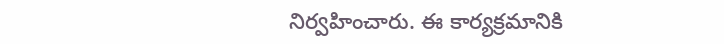నిర్వహించారు. ఈ కార్యక్రమానికి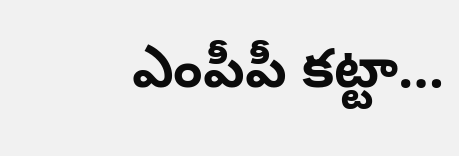ఎంపీపీ కట్టా…